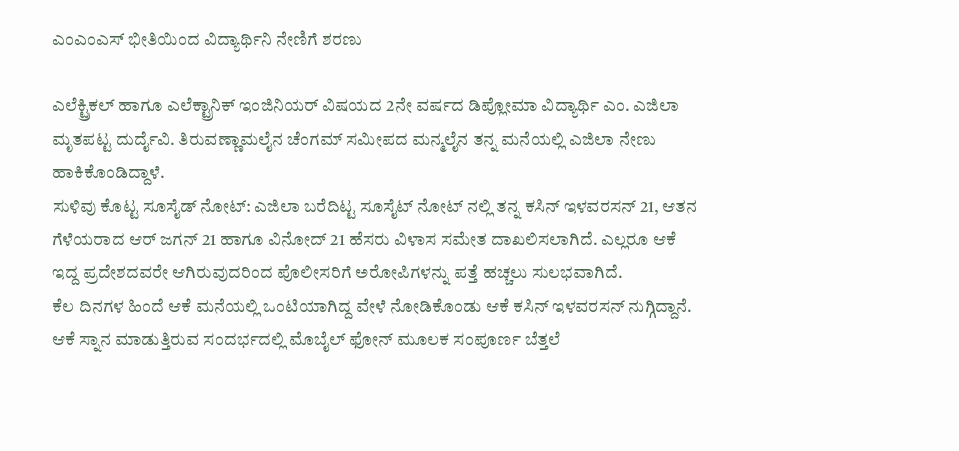ಎಂಎಂಎಸ್ ಭೀತಿಯಿಂದ ವಿದ್ಯಾರ್ಥಿನಿ ನೇಣಿಗೆ ಶರಣು

ಎಲೆಕ್ಟ್ರಿಕಲ್ ಹಾಗೂ ಎಲೆಕ್ಟ್ರಾನಿಕ್ ಇಂಜಿನಿಯರ್ ವಿಷಯದ 2ನೇ ವರ್ಷದ ಡಿಪ್ಲೋಮಾ ವಿದ್ಯಾರ್ಥಿ ಎಂ. ಎಜಿಲಾ ಮೃತಪಟ್ಟ ದುರ್ದೈವಿ. ತಿರುವಣ್ಣಾಮಲೈನ ಚೆಂಗಮ್ ಸಮೀಪದ ಮನ್ಮಲೈನ ತನ್ನ ಮನೆಯಲ್ಲಿ ಎಜಿಲಾ ನೇಣು ಹಾಕಿಕೊಂಡಿದ್ದಾಳೆ.
ಸುಳಿವು ಕೊಟ್ಟ ಸೂಸೈಡ್ ನೋಟ್: ಎಜಿಲಾ ಬರೆದಿಟ್ಟ ಸೂಸೈಟ್ ನೋಟ್ ನಲ್ಲಿ ತನ್ನ ಕಸಿನ್ ಇಳವರಸನ್ 21, ಆತನ ಗೆಳೆಯರಾದ ಆರ್ ಜಗನ್ 21 ಹಾಗೂ ವಿನೋದ್ 21 ಹೆಸರು ವಿಳಾಸ ಸಮೇತ ದಾಖಲಿಸಲಾಗಿದೆ. ಎಲ್ಲರೂ ಆಕೆ ಇದ್ದ ಪ್ರದೇಶದವರೇ ಆಗಿರುವುದರಿಂದ ಪೊಲೀಸರಿಗೆ ಅರೋಪಿಗಳನ್ನು ಪತ್ತೆ ಹಚ್ಚಲು ಸುಲಭವಾಗಿದೆ.
ಕೆಲ ದಿನಗಳ ಹಿಂದೆ ಆಕೆ ಮನೆಯಲ್ಲಿ ಒಂಟಿಯಾಗಿದ್ದ ವೇಳೆ ನೋಡಿಕೊಂಡು ಆಕೆ ಕಸಿನ್ ಇಳವರಸನ್ ನುಗ್ಗಿದ್ದಾನೆ. ಆಕೆ ಸ್ನಾನ ಮಾಡುತ್ತಿರುವ ಸಂದರ್ಭದಲ್ಲಿ ಮೊಬೈಲ್ ಫೋನ್ ಮೂಲಕ ಸಂಪೂರ್ಣ ಬೆತ್ತಲೆ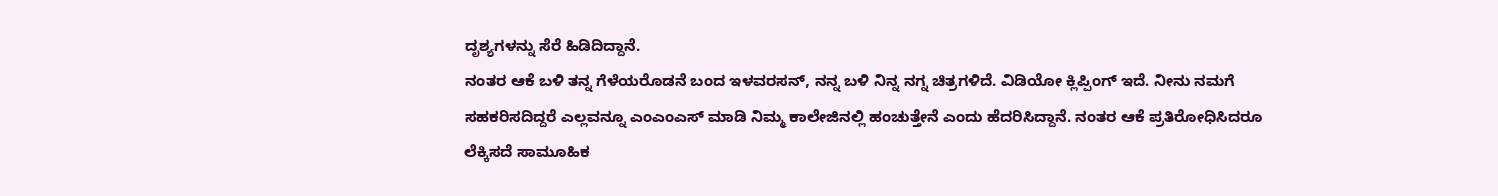ದೃಶ್ಯಗಳನ್ನು ಸೆರೆ ಹಿಡಿದಿದ್ದಾನೆ.
ನಂತರ ಆಕೆ ಬಳಿ ತನ್ನ ಗೆಳೆಯರೊಡನೆ ಬಂದ ಇಳವರಸನ್, ನನ್ನ ಬಳಿ ನಿನ್ನ ನಗ್ನ ಚಿತ್ರಗಳಿದೆ. ವಿಡಿಯೋ ಕ್ಲಿಪ್ಪಿಂಗ್ ಇದೆ. ನೀನು ನಮಗೆ ಸಹಕರಿಸದಿದ್ದರೆ ಎಲ್ಲವನ್ನೂ ಎಂಎಂಎಸ್ ಮಾಡಿ ನಿಮ್ಮ ಕಾಲೇಜಿನಲ್ಲಿ ಹಂಚುತ್ತೇನೆ ಎಂದು ಹೆದರಿಸಿದ್ದಾನೆ. ನಂತರ ಆಕೆ ಪ್ರತಿರೋಧಿಸಿದರೂ ಲೆಕ್ಕಿಸದೆ ಸಾಮೂಹಿಕ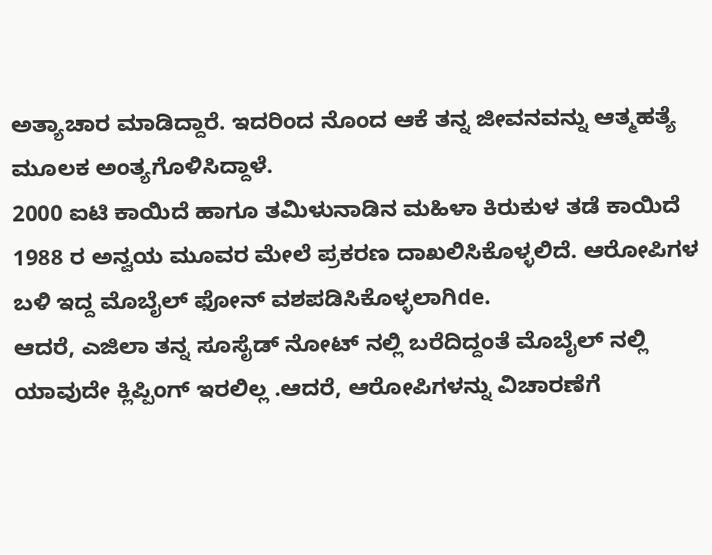ಅತ್ಯಾಚಾರ ಮಾಡಿದ್ದಾರೆ. ಇದರಿಂದ ನೊಂದ ಆಕೆ ತನ್ನ ಜೀವನವನ್ನು ಆತ್ಮಹತ್ಯೆ ಮೂಲಕ ಅಂತ್ಯಗೊಳಿಸಿದ್ದಾಳೆ.
2000 ಐಟಿ ಕಾಯಿದೆ ಹಾಗೂ ತಮಿಳುನಾಡಿನ ಮಹಿಳಾ ಕಿರುಕುಳ ತಡೆ ಕಾಯಿದೆ 1988 ರ ಅನ್ವಯ ಮೂವರ ಮೇಲೆ ಪ್ರಕರಣ ದಾಖಲಿಸಿಕೊಳ್ಳಲಿದೆ. ಆರೋಪಿಗಳ ಬಳಿ ಇದ್ದ ಮೊಬೈಲ್ ಫೋನ್ ವಶಪಡಿಸಿಕೊಳ್ಳಲಾಗಿde.
ಆದರೆ, ಎಜಿಲಾ ತನ್ನ ಸೂಸೈಡ್ ನೋಟ್ ನಲ್ಲಿ ಬರೆದಿದ್ದಂತೆ ಮೊಬೈಲ್ ನಲ್ಲಿ ಯಾವುದೇ ಕ್ಲಿಪ್ಪಿಂಗ್ ಇರಲಿಲ್ಲ .ಆದರೆ, ಆರೋಪಿಗಳನ್ನು ವಿಚಾರಣೆಗೆ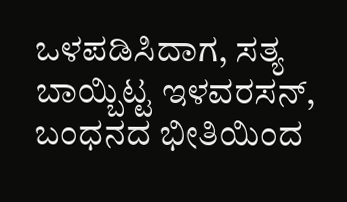ಒಳಪಡಿಸಿದಾಗ, ಸತ್ಯ ಬಾಯ್ಬಿಟ್ಟ ಇಳವರಸನ್, ಬಂಧನದ ಭೀತಿಯಿಂದ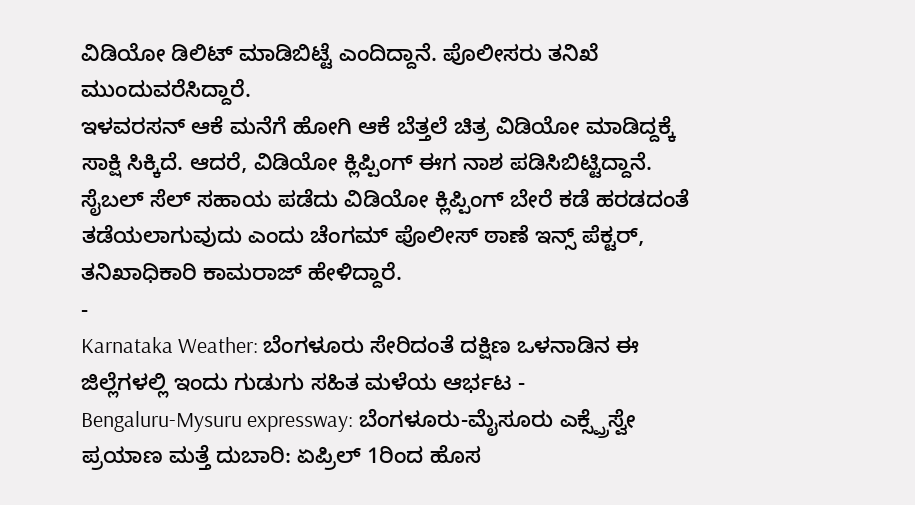ವಿಡಿಯೋ ಡಿಲಿಟ್ ಮಾಡಿಬಿಟ್ಟೆ ಎಂದಿದ್ದಾನೆ. ಪೊಲೀಸರು ತನಿಖೆ ಮುಂದುವರೆಸಿದ್ದಾರೆ.
ಇಳವರಸನ್ ಆಕೆ ಮನೆಗೆ ಹೋಗಿ ಆಕೆ ಬೆತ್ತಲೆ ಚಿತ್ರ ವಿಡಿಯೋ ಮಾಡಿದ್ದಕ್ಕೆ ಸಾಕ್ಷಿ ಸಿಕ್ಕಿದೆ. ಆದರೆ, ವಿಡಿಯೋ ಕ್ಲಿಪ್ಪಿಂಗ್ ಈಗ ನಾಶ ಪಡಿಸಿಬಿಟ್ಟಿದ್ದಾನೆ. ಸೈಬಲ್ ಸೆಲ್ ಸಹಾಯ ಪಡೆದು ವಿಡಿಯೋ ಕ್ಲಿಪ್ಪಿಂಗ್ ಬೇರೆ ಕಡೆ ಹರಡದಂತೆ ತಡೆಯಲಾಗುವುದು ಎಂದು ಚೆಂಗಮ್ ಪೊಲೀಸ್ ಠಾಣೆ ಇನ್ಸ್ ಪೆಕ್ಟರ್, ತನಿಖಾಧಿಕಾರಿ ಕಾಮರಾಜ್ ಹೇಳಿದ್ದಾರೆ.
-
Karnataka Weather: ಬೆಂಗಳೂರು ಸೇರಿದಂತೆ ದಕ್ಷಿಣ ಒಳನಾಡಿನ ಈ ಜಿಲ್ಲೆಗಳಲ್ಲಿ ಇಂದು ಗುಡುಗು ಸಹಿತ ಮಳೆಯ ಆರ್ಭಟ -
Bengaluru-Mysuru expressway: ಬೆಂಗಳೂರು-ಮೈಸೂರು ಎಕ್ಸ್ಪ್ರೆಸ್ವೇ ಪ್ರಯಾಣ ಮತ್ತೆ ದುಬಾರಿ: ಏಪ್ರಿಲ್ 1ರಿಂದ ಹೊಸ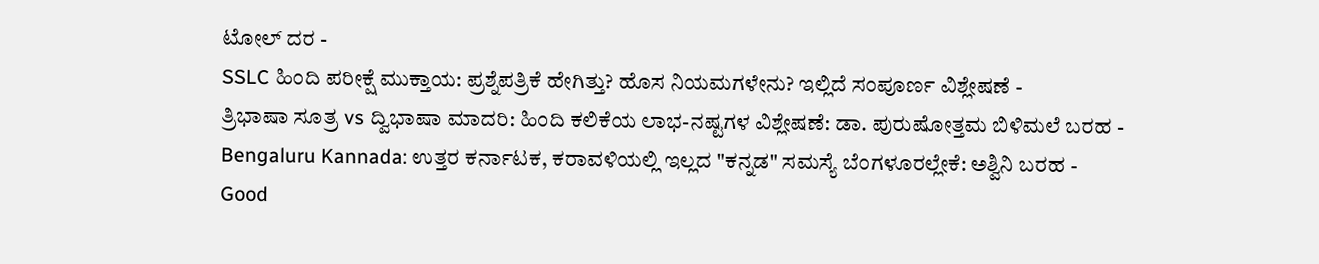ಟೋಲ್ ದರ -
SSLC ಹಿಂದಿ ಪರೀಕ್ಷೆ ಮುಕ್ತಾಯ: ಪ್ರಶ್ನೆಪತ್ರಿಕೆ ಹೇಗಿತ್ತು? ಹೊಸ ನಿಯಮಗಳೇನು? ಇಲ್ಲಿದೆ ಸಂಪೂರ್ಣ ವಿಶ್ಲೇಷಣೆ -
ತ್ರಿಭಾಷಾ ಸೂತ್ರ vs ದ್ವಿಭಾಷಾ ಮಾದರಿ: ಹಿಂದಿ ಕಲಿಕೆಯ ಲಾಭ-ನಷ್ಟಗಳ ವಿಶ್ಲೇಷಣೆ: ಡಾ. ಪುರುಷೋತ್ತಮ ಬಿಳಿಮಲೆ ಬರಹ -
Bengaluru Kannada: ಉತ್ತರ ಕರ್ನಾಟಕ, ಕರಾವಳಿಯಲ್ಲಿ ಇಲ್ಲದ "ಕನ್ನಡ" ಸಮಸ್ಯೆ ಬೆಂಗಳೂರಲ್ಲೇಕೆ: ಅಶ್ವಿನಿ ಬರಹ -
Good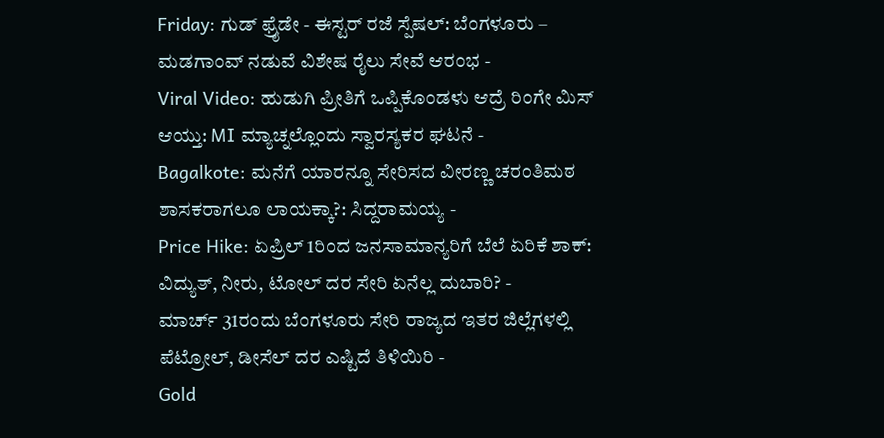Friday: ಗುಡ್ ಫ್ರೈಡೇ - ಈಸ್ಟರ್ ರಜೆ ಸ್ಪೆಷಲ್: ಬೆಂಗಳೂರು – ಮಡಗಾಂವ್ ನಡುವೆ ವಿಶೇಷ ರೈಲು ಸೇವೆ ಆರಂಭ -
Viral Video: ಹುಡುಗಿ ಪ್ರೀತಿಗೆ ಒಪ್ಪಿಕೊಂಡಳು ಆದ್ರೆ ರಿಂಗೇ ಮಿಸ್ ಆಯ್ತು: MI ಮ್ಯಾಚ್ನಲ್ಲೊಂದು ಸ್ವಾರಸ್ಯಕರ ಘಟನೆ -
Bagalkote: ಮನೆಗೆ ಯಾರನ್ನೂ ಸೇರಿಸದ ವೀರಣ್ಣ ಚರಂತಿಮಠ ಶಾಸಕರಾಗಲೂ ಲಾಯಕ್ಕಾ?: ಸಿದ್ದರಾಮಯ್ಯ -
Price Hike: ಏಪ್ರಿಲ್ 1ರಿಂದ ಜನಸಾಮಾನ್ಯರಿಗೆ ಬೆಲೆ ಏರಿಕೆ ಶಾಕ್: ವಿದ್ಯುತ್, ನೀರು, ಟೋಲ್ ದರ ಸೇರಿ ಏನೆಲ್ಲ ದುಬಾರಿ? -
ಮಾರ್ಚ್ 31ರಂದು ಬೆಂಗಳೂರು ಸೇರಿ ರಾಜ್ಯದ ಇತರ ಜಿಲ್ಲೆಗಳಲ್ಲಿ ಪೆಟ್ರೋಲ್, ಡೀಸೆಲ್ ದರ ಎಷ್ಟಿದೆ ತಿಳಿಯಿರಿ -
Gold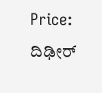Price: ದಿಢೀರ್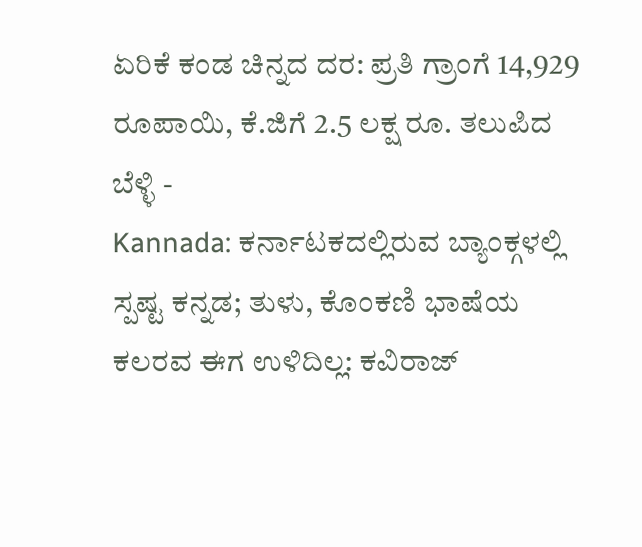ಏರಿಕೆ ಕಂಡ ಚಿನ್ನದ ದರ: ಪ್ರತಿ ಗ್ರಾಂಗೆ 14,929 ರೂಪಾಯಿ, ಕೆ.ಜಿಗೆ 2.5 ಲಕ್ಷ ರೂ. ತಲುಪಿದ ಬೆಳ್ಳಿ -
Kannada: ಕರ್ನಾಟಕದಲ್ಲಿರುವ ಬ್ಯಾಂಕ್ಗಳಲ್ಲಿ ಸ್ಪಷ್ಟ ಕನ್ನಡ; ತುಳು, ಕೊಂಕಣಿ ಭಾಷೆಯ ಕಲರವ ಈಗ ಉಳಿದಿಲ್ಲ: ಕವಿರಾಜ್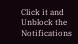Click it and Unblock the Notifications